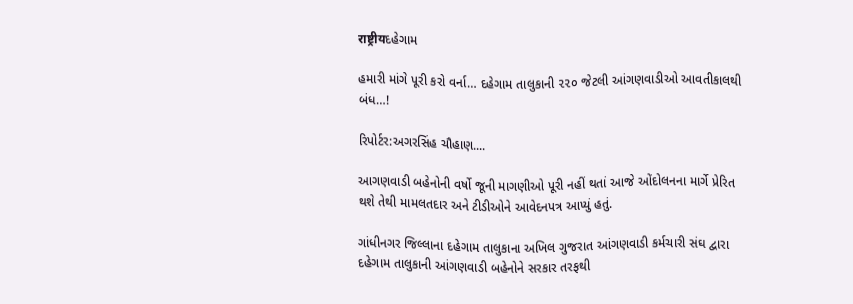राष्ट्रीयદહેગામ

હમારી માંગે પૂરી કરો વર્ના… દહેગામ તાલુકાની ૨૨૦ જેટલી આંગણવાડીઓ આવતીકાલથી બંધ…!

રિપોર્ટર:અગરસિંહ ચૌહાણ....

આગણવાડી બહેનોની વર્ષો જૂની માગણીઓ પૂરી નહીં થતાં આજે ઓંદોલનના માર્ગે પ્રેરિત થશે તેથી મામલતદાર અને ટીડીઓને આવેદનપત્ર આપ્યું હતું.

ગાંધીનગર જિલ્લાના દહેગામ તાલુકાના અખિલ ગુજરાત આંગણવાડી કર્મચારી સંઘ દ્વારા દહેગામ તાલુકાની આંગણવાડી બહેનોને સરકાર તરફથી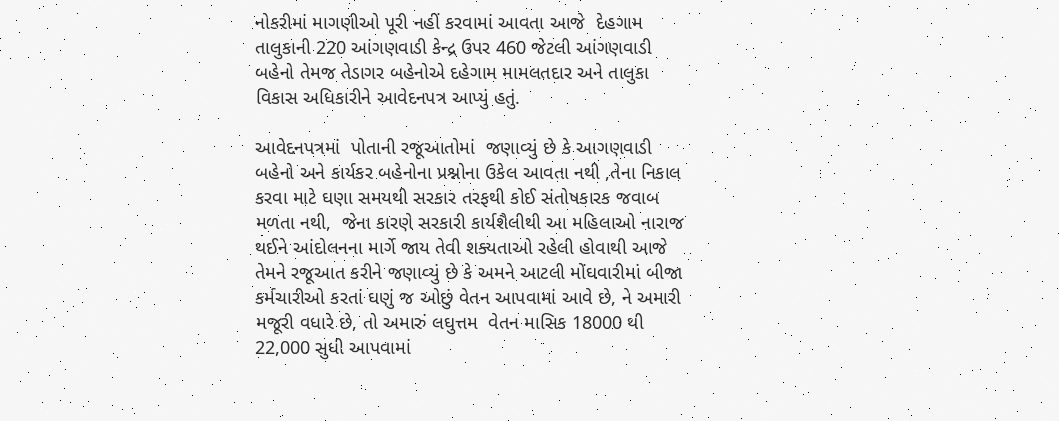નોકરીમાં માગણીઓ પૂરી નહીં કરવામાં આવતા આજે  દેહગામ તાલુકાની 220 આંગણવાડી કેન્દ્ર ઉપર 460 જેટલી આંગણવાડી બહેનો તેમજ તેડાગર બહેનોએ દહેગામ મામલતદાર અને તાલુકા વિકાસ અધિકારીને આવેદનપત્ર આપ્યું હતું.

આવેદનપત્રમાં  પોતાની રજૂઆતોમાં  જણાવ્યું છે કે આગણવાડી બહેનો અને કાર્યકર બહેનોના પ્રશ્નોના ઉકેલ આવતા નથી ,તેના નિકાલ કરવા માટે ઘણા સમયથી સરકાર તરફથી કોઈ સંતોષકારક જવાબ મળતા નથી,  જેના કારણે સરકારી કાર્યશૈલીથી આ મહિલાઓ નારાજ  થઈને આંદોલનના માર્ગે જાય તેવી શક્યતાઓ રહેલી હોવાથી આજે તેમને રજૂઆત કરીને જણાવ્યું છે કે અમને આટલી મોંઘવારીમાં બીજા કર્મચારીઓ કરતાં ઘણું જ ઓછું વેતન આપવામાં આવે છે, ને અમારી મજૂરી વધારે છે, તો અમારું લઘુત્તમ  વેતન માસિક 18000 થી 22,000 સુધી આપવામાં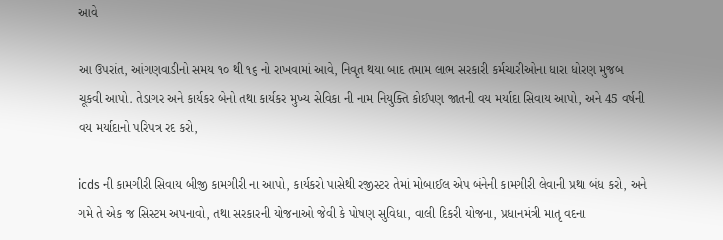આવે

આ ઉપરાંત, આંગણવાડીનો સમય ૧૦ થી ૧૬ નો રાખવામાં આવે, નિવૃત થયા બાદ તમામ લાભ સરકારી કર્મચારીઓના ધારા ધોરણ મુજબ ચૂકવી આપો. તેડાગર અને કાર્યકર બેનો તથા કાર્યકર મુખ્ય સેવિકા ની નામ નિયુક્તિ કોઈપણ જાતની વય મર્યાદા સિવાય આપો, અને 45 વર્ષની વય મર્યાદાનો પરિપત્ર રદ કરો,

icds ની કામગીરી સિવાય બીજી કામગીરી ના આપો, કાર્યકરો પાસેથી રજીસ્ટર તેમાં મોબાઈલ એપ બંનેની કામગીરી લેવાની પ્રથા બંધ કરો, અને ગમે તે એક જ સિસ્ટમ અપનાવો, તથા સરકારની યોજનાઓ જેવી કે પોષણ સુવિધા, વાલી દિકરી યોજના, પ્રધાનમંત્રી માતૃ વદના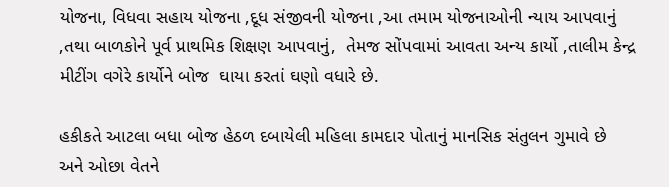યોજના, વિધવા સહાય યોજના ,દૂધ સંજીવની યોજના ,આ તમામ યોજનાઓની ન્યાય આપવાનું ,તથા બાળકોને પૂર્વ પ્રાથમિક શિક્ષણ આપવાનું,  તેમજ સોંપવામાં આવતા અન્ય કાર્યો ,તાલીમ કેન્દ્ર મીટીંગ વગેરે કાર્યોને બોજ  ઘાયા કરતાં ઘણો વધારે છે.

હકીકતે આટલા બધા બોજ હેઠળ દબાયેલી મહિલા કામદાર પોતાનું માનસિક સંતુલન ગુમાવે છે  અને ઓછા વેતને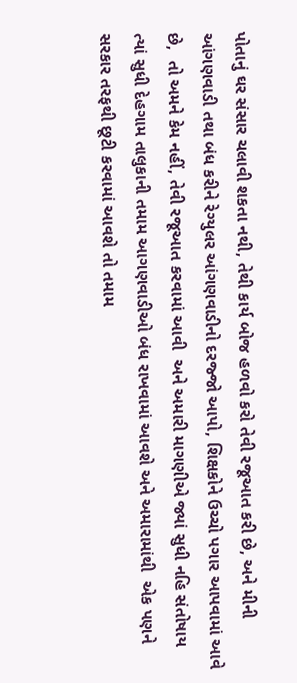પોતાનું ઘર સંસાર ચલાવી શકતા નથી, તેથી કાર્ય બોજ હળવો કરો તેવી રજૂઆત કરી છે, અને મીની આંગણવાડી તથા બંધ કરીને રેગ્યુલર આંગણવાડીનો દરજ્જો આપો, શિક્ષકોને ઉચ્ચો પગાર આપવામાં આવે છે,  તો અમને કેમ નહીં, તેવી રજૂઆત કરવામાં આવી  અને અમારી માગણીએ જ્યાં સુધી નહિ સંતોષાય ત્યાં સુધી દેહગામ તાલુકાની તમામ આગણવાડીઓ બંધ રાખવામાં આવશે અને અમારામાંથી  એક પણને સરકાર તરફથી છૂટી કરવામાં આવશે તો તમામ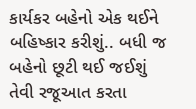કાર્યકર બહેનો એક થઈને બહિષ્કાર કરીશું.. બધી જ બહેનો છૂટી થઈ જઈશું તેવી રજૂઆત કરતા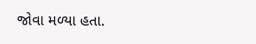જોવા મળ્યા હતા.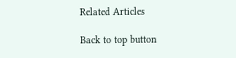Related Articles

Back to top button